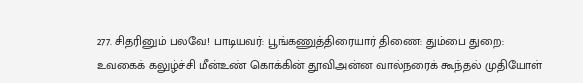277. சிதரினும் பலவே! பாடியவர்: பூங்கணுத்திரையார் திணை: தும்பை துறை: உவகைக் கலுழ்ச்சி மீன்உண் கொக்கின் தூவிஅன்ன வால்நரைக் கூந்தல் முதியோள்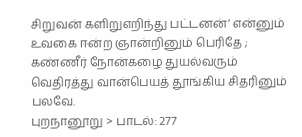சிறுவன் களிறுஎறிந்து பட்டனன்’ என்னும் உவகை ஈன்ற ஞான்றினும் பெரிதே ; கண்ணீர் நோன்கழை துயல்வரும் வெதிரத்து வான்பெயத் தூங்கிய சிதரினும் பலவே.
புறநானூறு > பாடல்: 277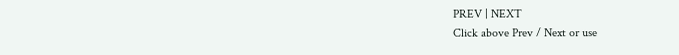PREV | NEXT
Click above Prev / Next or use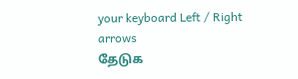your keyboard Left / Right arrows
தேடுக